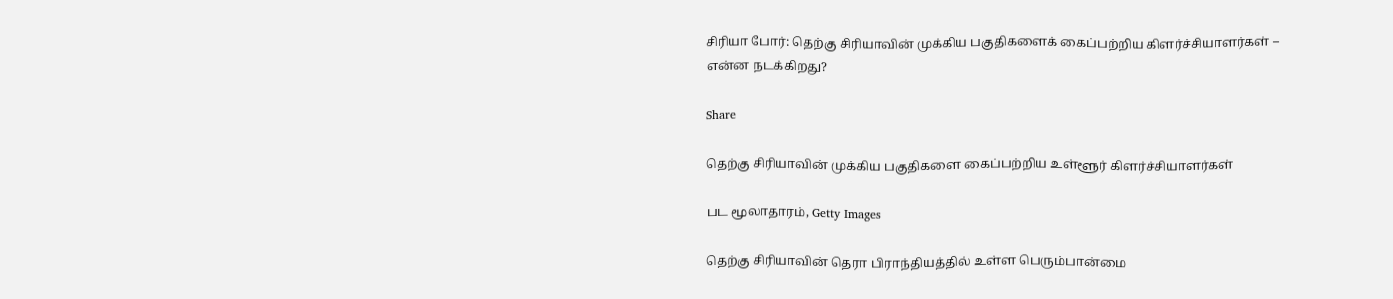சிரியா போர்: தெற்கு சிரியாவின் முக்கிய பகுதிகளைக் கைப்பற்றிய கிளர்ச்சியாளர்கள் – என்ன நடக்கிறது?

Share

தெற்கு சிரியாவின் முக்கிய பகுதிகளை கைப்பற்றிய உள்ளூர் கிளர்ச்சியாளர்கள்

பட மூலாதாரம், Getty Images

தெற்கு சிரியாவின் தெரா பிராந்தியத்தில் உள்ள பெரும்பான்மை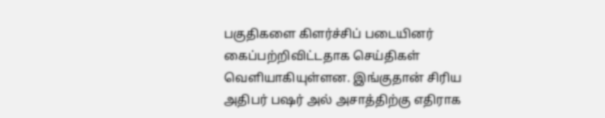பகுதிகளை கிளர்ச்சிப் படையினர் கைப்பற்றிவிட்டதாக செய்திகள் வெளியாகியுள்ளன. இங்குதான் சிரிய அதிபர் பஷர் அல் அசாத்திற்கு எதிராக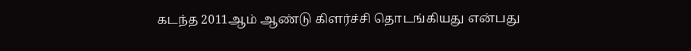கடந்த 2011ஆம் ஆண்டு கிளர்ச்சி தொடங்கியது என்பது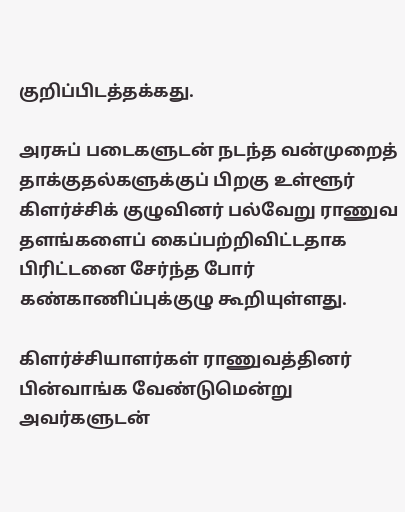குறிப்பிடத்தக்கது.

அரசுப் படைகளுடன் நடந்த வன்முறைத் தாக்குதல்களுக்குப் பிறகு உள்ளூர் கிளர்ச்சிக் குழுவினர் பல்வேறு ராணுவ தளங்களைப் கைப்பற்றிவிட்டதாக பிரிட்டனை சேர்ந்த போர் கண்காணிப்புக்குழு கூறியுள்ளது.

கிளர்ச்சியாளர்கள் ராணுவத்தினர் பின்வாங்க வேண்டுமென்று அவர்களுடன்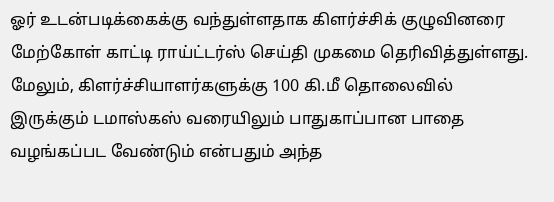ஓர் உடன்படிக்கைக்கு வந்துள்ளதாக கிளர்ச்சிக் குழுவினரை மேற்கோள் காட்டி ராய்ட்டர்ஸ் செய்தி முகமை தெரிவித்துள்ளது. மேலும், கிளர்ச்சியாளர்களுக்கு 100 கி.மீ தொலைவில் இருக்கும் டமாஸ்கஸ் வரையிலும் பாதுகாப்பான பாதை வழங்கப்பட வேண்டும் என்பதும் அந்த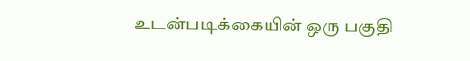உடன்படிக்கையின் ஒரு பகுதி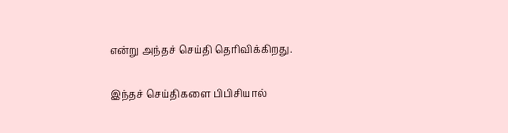என்று அந்தச் செய்தி தெரிவிக்கிறது.

இந்தச் செய்திகளை பிபிசியால்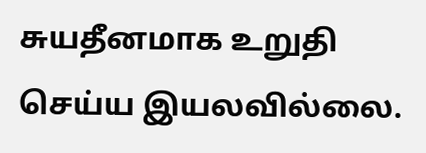சுயதீனமாக உறுதி செய்ய இயலவில்லை.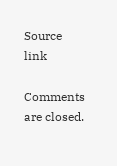Source link

Comments are closed.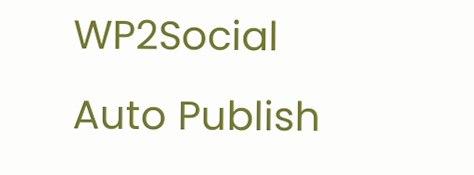WP2Social Auto Publish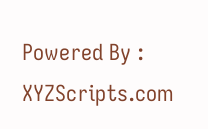Powered By : XYZScripts.com